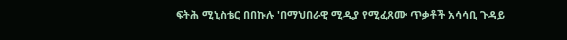ፍትሕ ሚኒስቴር በበኩሉ 'በማህበራዊ ሚዲያ የሚፈጸሙ ጥቃቶች አሳሳቢ ጉዳይ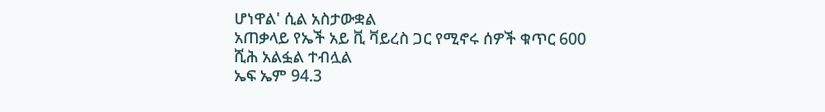ሆነዋል' ሲል አስታውቋል
አጠቃላይ የኤች አይ ቪ ቫይረስ ጋር የሚኖሩ ሰዎች ቁጥር 600 ሺሕ አልፏል ተብሏል
ኤፍ ኤም 94.3